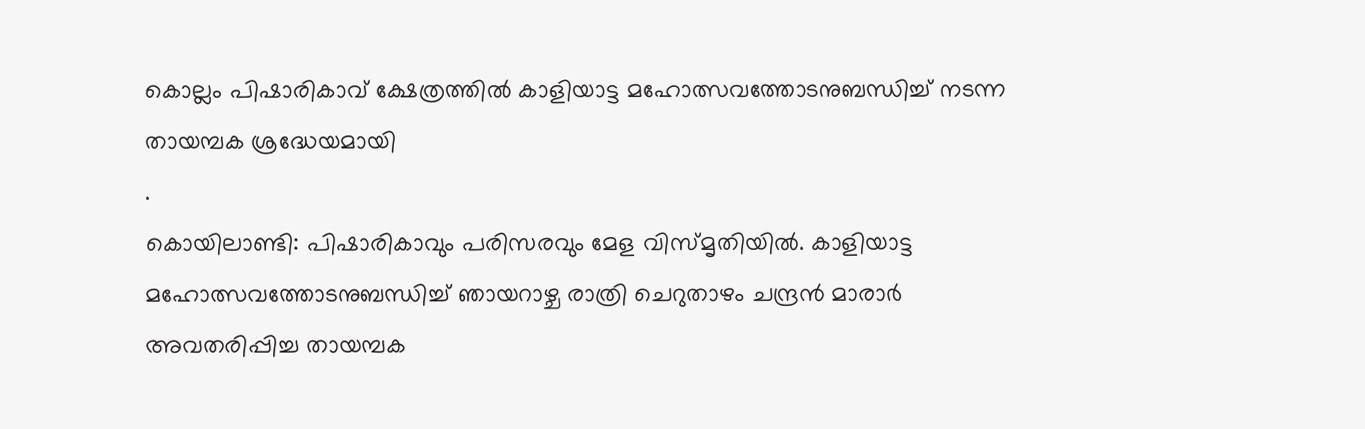കൊല്ലം പിഷാരികാവ് ക്ഷേത്രത്തിൽ കാളിയാട്ട മഹോത്സവത്തോടനുബന്ധിച്ച് നടന്ന തായമ്പക ശ്രദ്ധേയമായി
.
കൊയിലാണ്ടി: പിഷാരികാവും പരിസരവും മേള വിസ്മൃതിയിൽ. കാളിയാട്ട മഹോത്സവത്തോടനുബന്ധിച്ച് ഞായറാഴ്ച രാത്രി ചെറുതാഴം ചന്ദ്രൻ മാരാർ അവതരിപ്പിച്ച തായമ്പക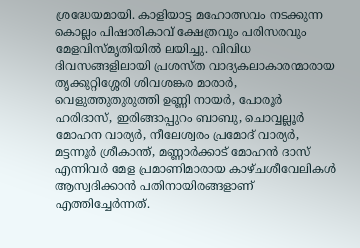ശ്രദ്ധേയമായി. കാളിയാട്ട മഹോത്സവം നടക്കുന്ന കൊല്ലം പിഷാരികാവ് ക്ഷേത്രവും പരിസരവും മേളവിസ്മൃതിയിൽ ലയിച്ചു. വിവിധ ദിവസങ്ങളിലായി പ്രശസ്ത വാദ്യകലാകാരന്മാരായ തൃക്കുറ്റിശ്ശേരി ശിവശങ്കര മാരാർ, വെളുത്തുതുരുത്തി ഉണ്ണി നായർ, പോരൂർ ഹരിദാസ്, ഇരിങ്ങാപ്പുറം ബാബു, ചൊവ്വല്ലൂർ മോഹന വാര്യർ, നീലേശ്വരം പ്രമോദ് വാര്യർ, മട്ടന്നൂർ ശ്രീകാന്ത്, മണ്ണാർക്കാട് മോഹൻ ദാസ് എന്നിവർ മേള പ്രമാണിമാരായ കാഴ്ചശീവേലികൾ ആസ്വദിക്കാൻ പതിനായിരങ്ങളാണ് എത്തിച്ചേർന്നത്.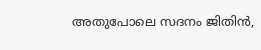അതുപോലെ സദനം ജിതിൻ,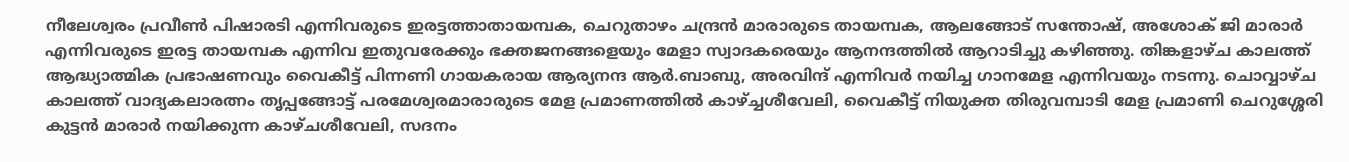നീലേശ്വരം പ്രവീൺ പിഷാരടി എന്നിവരുടെ ഇരട്ടത്താതായമ്പക, ചെറുതാഴം ചന്ദ്രൻ മാരാരുടെ തായമ്പക, ആലങ്ങോട് സന്തോഷ്, അശോക് ജി മാരാർ എന്നിവരുടെ ഇരട്ട തായമ്പക എന്നിവ ഇതുവരേക്കും ഭക്തജനങ്ങളെയും മേളാ സ്വാദകരെയും ആനന്ദത്തിൽ ആറാടിച്ചു കഴിഞ്ഞു. തിങ്കളാഴ്ച കാലത്ത് ആദ്ധ്യാത്മിക പ്രഭാഷണവും വൈകീട്ട് പിന്നണി ഗായകരായ ആര്യനന്ദ ആർ.ബാബു, അരവിന്ദ് എന്നിവർ നയിച്ച ഗാനമേള എന്നിവയും നടന്നു. ചൊവ്വാഴ്ച കാലത്ത് വാദ്യകലാരത്നം തൃപ്പങ്ങോട്ട് പരമേശ്വരമാരാരുടെ മേള പ്രമാണത്തിൽ കാഴ്ച്ചശീവേലി, വൈകീട്ട് നിയുക്ത തിരുവമ്പാടി മേള പ്രമാണി ചെറുശ്ശേരി കുട്ടൻ മാരാർ നയിക്കുന്ന കാഴ്ചശീവേലി, സദനം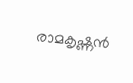രാമകൃഷ്ണൻ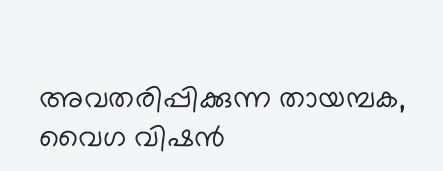അവതരിപ്പിക്കുന്ന തായമ്പക, വൈഗ വിഷൻ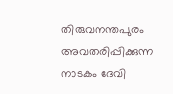തിരുവനന്തപുരം അവതരിപ്പിക്കുന്ന നാടകം ദേവി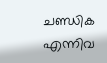ചണ്ഡിക എന്നിവ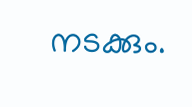നടക്കും.